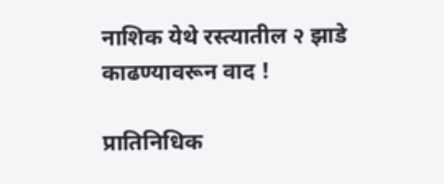नाशिक येथे रस्त्यातील २ झाडे काढण्यावरून वाद !

प्रातिनिधिक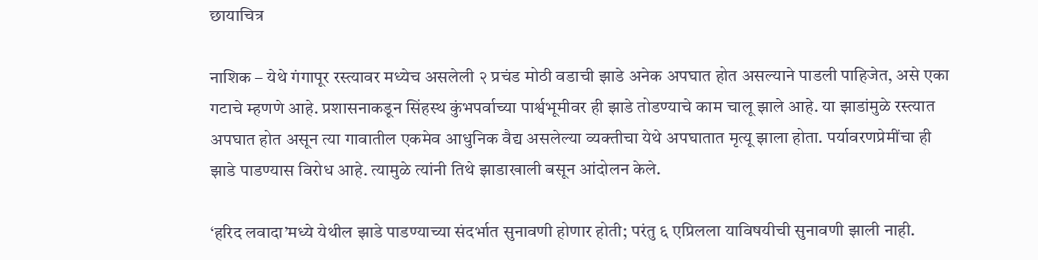छायाचित्र

नाशिक – येथे गंगापूर रस्त्यावर मध्येच असलेली २ प्रचंड मोठी वडाची झाडे अनेक अपघात होत असल्याने पाडली पाहिजेत, असे एका गटाचे म्हणणे आहे. प्रशासनाकडून सिंहस्थ कुंभपर्वाच्या पार्श्वभूमीवर ही झाडे तोडण्याचे काम चालू झाले आहे. या झाडांमुळे रस्त्यात अपघात होत असून त्या गावातील एकमेव आधुनिक वैद्य असलेल्या व्यक्तीचा येथे अपघातात मृत्यू झाला होता. पर्यावरणप्रेमींचा ही झाडे पाडण्यास विरोध आहे. त्यामुळे त्यांनी तिथे झाडाखाली बसून आंदोलन केले.

‘हरिद लवादा’मध्ये येथील झाडे पाडण्याच्या संदर्भात सुनावणी होणार होती; परंतु ६ एप्रिलला याविषयीची सुनावणी झाली नाही.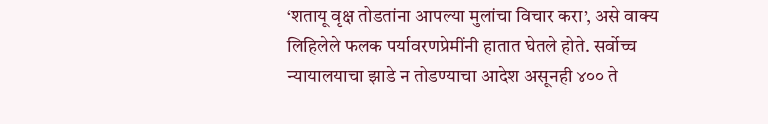‘शतायू वृक्ष तोडतांना आपल्या मुलांचा विचार करा’, असे वाक्य लिहिलेले फलक पर्यावरणप्रेमींनी हातात घेतले होते. सर्वोच्च न्यायालयाचा झाडे न तोडण्याचा आदेश असूनही ४०० ते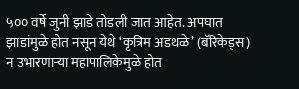५०० वर्षे जुनी झाडे तोडली जात आहेत. अपघात झाडांमुळे होत नसून येथे ‘कृत्रिम अडथळे’ (बॅरिकेड्स) न उभारणार्‍या महापालिकेमुळे होत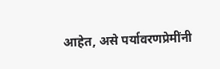आहेत, असे पर्यावरणप्रेमींनी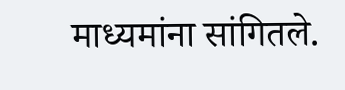माध्यमांना सांगितले.